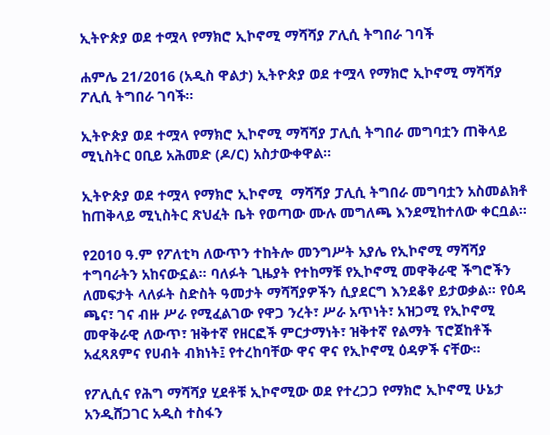ኢትዮጵያ ወደ ተሟላ የማክሮ ኢኮኖሚ ማሻሻያ ፖሊሲ ትግበራ ገባች

ሐምሌ 21/2016 (አዲስ ዋልታ) ኢትዮጵያ ወደ ተሟላ የማክሮ ኢኮኖሚ ማሻሻያ ፖሊሲ ትግበራ ገባች፡፡

ኢትዮጵያ ወደ ተሟላ የማክሮ ኢኮኖሚ ማሻሻያ ፓሊሲ ትግበራ መግባቷን ጠቅላይ ሚኒስትር ዐቢይ አሕመድ (ዶ/ር) አስታውቀዋል፡፡

ኢትዮጵያ ወደ ተሟላ የማክሮ ኢኮኖሚ  ማሻሻያ ፓሊሲ ትግበራ መግባቷን አስመልክቶ ከጠቅላይ ሚኒስትር ጽህፈት ቤት የወጣው ሙሉ መግለጫ እንደሚከተለው ቀርቧል፡፡

የ2010 ዓ.ም የፖለቲካ ለውጥን ተከትሎ መንግሥት አያሌ የኢኮኖሚ ማሻሻያ ተግባራትን አከናውኗል። ባለፉት ጊዜያት የተከማቹ የኢኮኖሚ መዋቅራዊ ችግሮችን ለመፍታት ላለፉት ስድስት ዓመታት ማሻሻያዎችን ሲያደርግ እንደቆየ ይታወቃል። የዕዳ ጫና፣ ገና ብዙ ሥራ የሚፈልገው የዋጋ ንረት፣ ሥራ አጥነት፣ አዝጋሚ የኢኮኖሚ መዋቅራዊ ለውጥ፣ ዝቅተኛ የዘርፎች ምርታማነት፣ ዝቅተኛ የልማት ፕሮጀከቶች አፈጻጸምና የሀብት ብክነት፤ የተረከባቸው ዋና ዋና የኢኮኖሚ ዕዳዎች ናቸው።

የፖሊሲና የሕግ ማሻሻያ ሂደቶቹ ኢኮኖሚው ወደ የተረጋጋ የማክሮ ኢኮኖሚ ሁኔታ አንዲሸጋገር አዲስ ተስፋን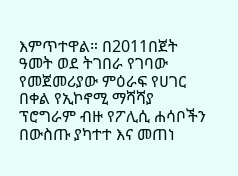እምጥተዋል። በ2011በጀት ዓመት ወደ ትገበራ የገባው የመጀመሪያው ምዕራፍ የሀገር በቀል የኢኮኖሚ ማሻሻያ ፕሮግራም ብዙ የፖሊሲ ሐሳቦችን በውስጡ ያካተተ እና መጠነ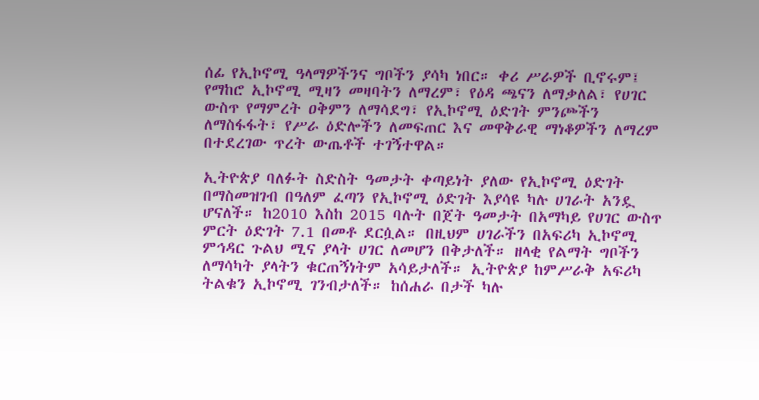ሰፊ የኢኮኖሚ ዓላማዎችንና ግቦችን ያሳካ ነበር። ቀሪ ሥራዎች ቢኖሩም፤ የማከሮ ኢኮኖሚ ሚዛን መዛባትን ለማረም፣ የዕዳ ጫናን ለማቃለል፣ የሀገር ውስጥ የማምረት ዐቅምን ለማሳደግ፣ የኢኮኖሚ ዕድገት ምንጮችን ለማስፋፋት፣ የሥራ ዕድሎችን ለመፍጠር እና መዋቅራዊ ማነቆዎችን ለማረም በተደረገው ጥረት ውጤቶች ተገኝተዋል።

ኢትዮጵያ ባለፉት ስድስት ዓመታት ቀጣይነት ያለው የኢኮኖሚ ዕድገት በማስመዝገብ በዓለም ፈጣን የኢኮኖሚ ዕድገት እያሳዩ ካሉ ሀገራት አንዷ ሆናለች። ከ2010 እስከ 2015 ባሉት በጀት ዓመታት በአማካይ የሀገር ውስጥ ምርት ዕድገት 7.1 በመቶ ደርሷል። በዚህም ሀገራችን በአፍሪካ ኢኮኖሚ ምኅዳር ጉልህ ሚና ያላት ሀገር ለመሆን በቅታለች። ዘላቂ የልማት ግቦችን ለማሳካት ያላትን ቁርጠኝነትም አሳይታለች። ኢትዮጵያ ከምሥራቅ አፍሪካ ትልቁን ኢኮኖሚ ገንብታለች። ከሰሐራ በታች ካሉ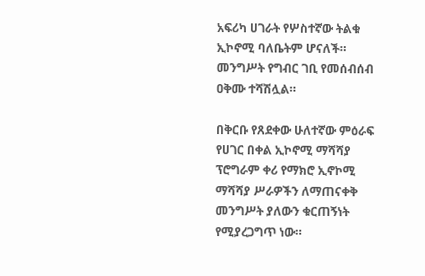አፍሪካ ሀገራት የሦስተኛው ትልቁ ኢኮኖሚ ባለቤትም ሆናለች። መንግሥት የግብር ገቢ የመሰብሰብ ዐቅሙ ተሻሽሏል።

በቅርቡ የጸደቀው ሁለተኛው ምዕራፍ የሀገር በቀል ኢኮኖሚ ማሻሻያ ፕሮግራም ቀሪ የማክሮ ኢኖኮሚ ማሻሻያ ሥራዎችን ለማጠናቀቅ መንግሥት ያለውን ቁርጠኝነት የሚያረጋግጥ ነው።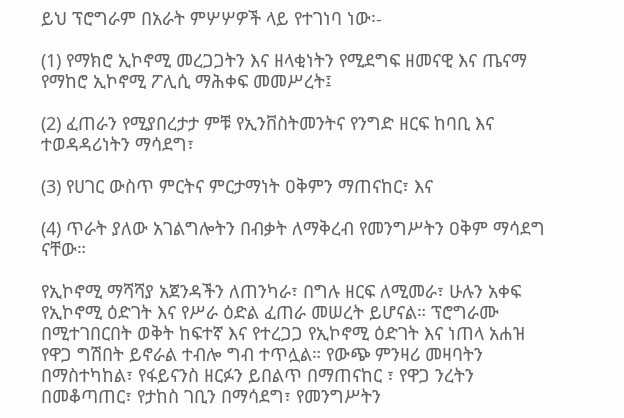ይህ ፕሮግራም በአራት ምሦሦዎች ላይ የተገነባ ነው፡-

(1) የማክሮ ኢኮኖሚ መረጋጋትን እና ዘላቂነትን የሚደግፍ ዘመናዊ እና ጤናማ የማከሮ ኢኮኖሚ ፖሊሲ ማሕቀፍ መመሥረት፤

(2) ፈጠራን የሚያበረታታ ምቹ የኢንቨስትመንትና የንግድ ዘርፍ ከባቢ እና ተወዳዳሪነትን ማሳደግ፣

(3) የሀገር ውስጥ ምርትና ምርታማነት ዐቅምን ማጠናከር፣ እና

(4) ጥራት ያለው አገልግሎትን በብቃት ለማቅረብ የመንግሥትን ዐቅም ማሳደግ ናቸው።

የኢኮኖሚ ማሻሻያ አጀንዳችን ለጠንካራ፣ በግሉ ዘርፍ ለሚመራ፣ ሁሉን አቀፍ የኢኮኖሚ ዕድገት እና የሥራ ዕድል ፈጠራ መሠረት ይሆናል። ፕሮግራሙ በሚተገበርበት ወቅት ከፍተኛ እና የተረጋጋ የኢኮኖሚ ዕድገት እና ነጠላ አሐዝ የዋጋ ግሽበት ይኖራል ተብሎ ግብ ተጥሏል። የውጭ ምንዛሪ መዛባትን በማስተካከል፣ የፋይናንስ ዘርፉን ይበልጥ በማጠናከር ፣ የዋጋ ንረትን በመቆጣጠር፣ የታከስ ገቢን በማሳደግ፣ የመንግሥትን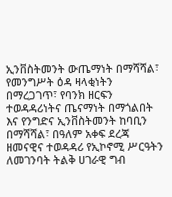ኢንቨስትመንት ውጤማነት በማሻሻል፣ የመንግሥት ዕዳ ዛላቂነትን በማረጋገጥ፣ የባንክ ዘርፍን ተወዳዳሪነትና ጤናማነት በማጎልበት እና የንግድና ኢንቨስትመንት ከባቢን በማሻሻል፣ በዓለም አቀፍ ደረጃ ዘመናዊና ተወዳዳሪ የኢኮኖሚ ሥርዓትን ለመገንባት ትልቅ ሀገራዊ ግብ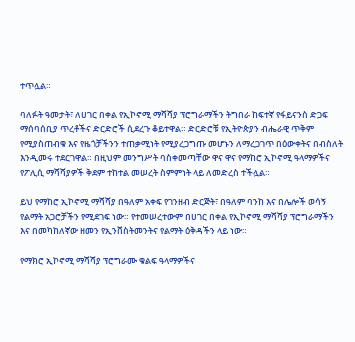ተጥሏል።

ባለፉት ዓመታት፣ ለሀገር በቀል የኢኮኖሚ ማሻሻያ ፕሮግራማችን ትግበራ ከፍተኛ የፋይናንስ ድጋፍ ማሰባሰቢያ ጥረቶችና ድርድሮች ሲደረጉ ቆይተዋል። ድርድሮቹ የኢትዮጵያን ብሔራዊ ጥቅም የሚያስጠብቁ እና የዜጎቻችንን ተጠቃሚነት የሚያረጋግጡ መሆኑን ለማረጋገጥ በዕውቀትና በብስለት እንዲመሩ ተደርገዋል። በዚህም መንግሥት ባስቀመጣቸው ዋና ዋና የማከሮ ኢኮኖሚ ዓላማዎችና የፖሊሲ ማሻሻያዎች ቅደም ተከተል መሠረት ስምምነት ላይ ለመድረስ ተችሏል።

ይህ የማከሮ ኢኮኖሚ ማሻሻያ በዓለም አቀፍ የገንዘብ ድርጅት፣ በዓለም ባንከ እና በሌሎች ወሳኝ የልማት አጋሮቻችን የሚደገፍ ነው። የተመሠረተውም በሀገር በቀል የኢኮኖሚ ማሻሻያ ፕሮግራማችን እና በመካከለኛው ዘመን የኢንቨስትመንትና የልማት ዕቅዳችን ላይ ነው።

የማክሮ ኢኮኖሚ ማሻሻያ ፕሮግራሙ ቁልፍ ዓላማዎችና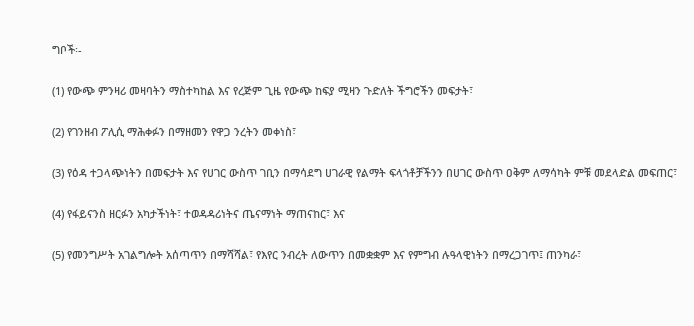ግቦች፡-

(1) የውጭ ምንዛሪ መዛባትን ማስተካከል እና የረጅም ጊዜ የውጭ ከፍያ ሚዛን ጉድለት ችግሮችን መፍታት፣

(2) የገንዘብ ፖሊሲ ማሕቀፉን በማዘመን የዋጋ ንረትን መቀነስ፣

(3) የዕዳ ተጋላጭነትን በመፍታት እና የሀገር ውስጥ ገቢን በማሳደግ ሀገራዊ የልማት ፍላጎቶቻችንን በሀገር ውስጥ ዐቅም ለማሳካት ምቹ መደላድል መፍጠር፣

(4) የፋይናንስ ዘርፉን አካታችነት፣ ተወዳዳሪነትና ጤናማነት ማጠናከር፣ እና

(5) የመንግሥት አገልግሎት አሰጣጥን በማሻሻል፣ የእየር ንብረት ለውጥን በመቋቋም እና የምግብ ሉዓላዊነትን በማረጋገጥ፤ ጠንካራ፣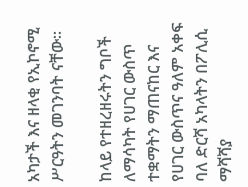አካታች እና ዘላቂ የኢኮኖሚ ሥርዓትን መገንባት ናቸው።

ከላይ የተዘረዘሩትን ግቦች ለማሳካት የሀገር ውስጥ ተቋማትን ማጠናከር እና የሀገር ውስጥና ዓለም አቀፍ ባለ ድርሻ አካላትን በፖሊሲ ማሻሻያ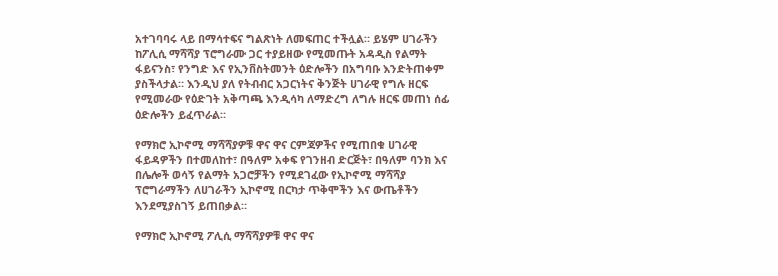አተገባባሩ ላይ በማሳተፍና ግልጽነት ለመፍጠር ተችሏል። ይሄም ሀገራችን ከፖሊሲ ማሻሻያ ፕሮግራሙ ጋር ተያይዘው የሚመጡት አዳዲስ የልማት ፋይናንስ፣ የንግድ እና የኢንቨስትመንት ዕድሎችን በአግባቡ እንድትጠቀም ያስችላታል። እንዲህ ያለ የትብብር አጋርነትና ቅንጅት ሀገራዊ የግሉ ዘርፍ የሚመራው የዕድገት አቅጣጫ እንዲሳካ ለማድረግ ለግሉ ዘርፍ መጠነ ሰፊ ዕድሎችን ይፈጥራል።

የማክሮ ኢኮኖሚ ማሻሻያዎቹ ዋና ዋና ርምጃዎችና የሚጠበቁ ሀገራዊ ፋይዳዎችን በተመለከተ፣ በዓለም አቀፍ የገንዘብ ድርጅት፣ በዓለም ባንክ እና በሌሎች ወሳኝ የልማት አጋሮቻችን የሚደገፈው የኢኮኖሚ ማሻሻያ ፕሮግራማችን ለሀገራችን ኢኮኖሚ በርካታ ጥቅሞችን እና ውጤቶችን እንደሚያስገኝ ይጠበቃል።

የማክሮ ኢኮኖሚ ፖሊሲ ማሻሻያዎቹ ዋና ዋና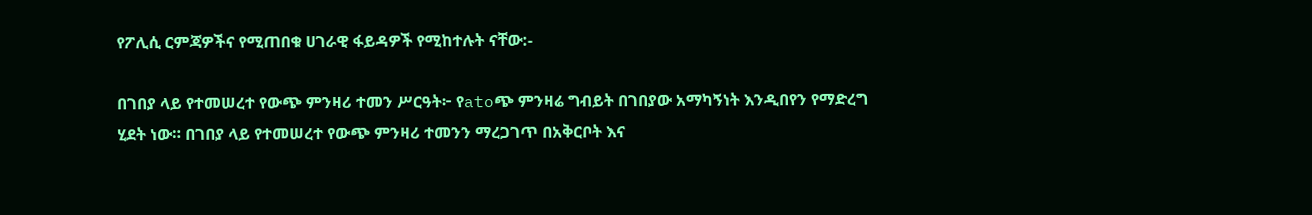የፖሊሲ ርምጃዎችና የሚጠበቁ ሀገራዊ ፋይዳዎች የሚከተሉት ናቸው:-

በገበያ ላይ የተመሠረተ የውጭ ምንዛሪ ተመን ሥርዓት፦ የatoጭ ምንዛሬ ግብይት በገበያው አማካኝነት እንዲበየን የማድረግ ሂደት ነው። በገበያ ላይ የተመሠረተ የውጭ ምንዛሪ ተመንን ማረጋገጥ በአቅርቦት እና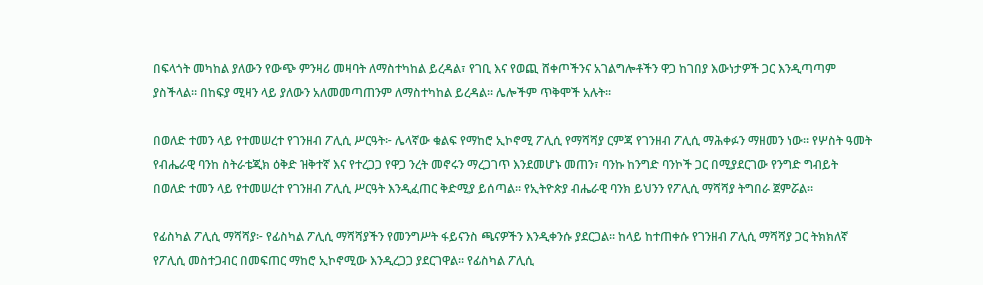በፍላጎት መካከል ያለውን የውጭ ምንዛሪ መዛባት ለማስተካከል ይረዳል፣ የገቢ እና የወጪ ሸቀጦችንና አገልግሎቶችን ዋጋ ከገበያ እውነታዎች ጋር እንዲጣጣም ያስችላል። በከፍያ ሚዛን ላይ ያለውን አለመመጣጠንም ለማስተካከል ይረዳል። ሌሎችም ጥቅሞች አሉት።

በወለድ ተመን ላይ የተመሠረተ የገንዘብ ፖሊሲ ሥርዓት፦ ሌላኛው ቁልፍ የማከሮ ኢኮኖሚ ፖሊሲ የማሻሻያ ርምጃ የገንዘብ ፖሊሲ ማሕቀፉን ማዘመን ነው። የሦስት ዓመት የብሔራዊ ባንከ ስትራቴጂክ ዕቅድ ዝቅተኛ እና የተረጋጋ የዋጋ ንረት መኖሩን ማረጋገጥ እንደመሆኑ መጠን፣ ባንኩ ከንግድ ባንኮች ጋር በሚያደርገው የንግድ ግብይት በወለድ ተመን ላይ የተመሠረተ የገንዘብ ፖሊሲ ሥርዓት እንዲፈጠር ቅድሚያ ይሰጣል። የኢትዮጵያ ብሔራዊ ባንክ ይህንን የፖሊሲ ማሻሻያ ትግበራ ጀምሯል።

የፊስካል ፖሊሲ ማሻሻያ፦ የፊስካል ፖሊሲ ማሻሻያችን የመንግሥት ፋይናንስ ጫናዎችን እንዲቀንሱ ያደርጋል። ከላይ ከተጠቀሱ የገንዘብ ፖሊሲ ማሻሻያ ጋር ትክክለኛ የፖሊሲ መስተጋብር በመፍጠር ማከሮ ኢኮኖሚው እንዲረጋጋ ያደርገዋል። የፊስካል ፖሊሲ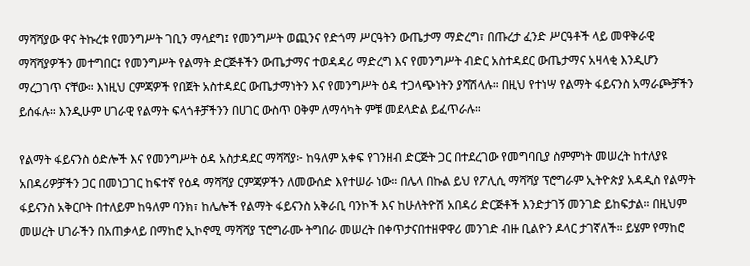ማሻሻያው ዋና ትኩረቱ የመንግሥት ገቢን ማሳደግ፤ የመንግሥት ወጪንና የድጎማ ሥርዓትን ውጤታማ ማድረግ፣ በጡረታ ፈንድ ሥርዓቶች ላይ መዋቅራዊ ማሻሻያዎችን መተግበር፤ የመንግሥት የልማት ድርጅቶችን ውጤታማና ተወዳዳሪ ማድረግ እና የመንግሥት ብድር አስተዳደር ውጤታማና አዛላቂ እንዲሆን ማረጋገጥ ናቸው። እነዚህ ርምጃዎች የበጀት አስተዳደር ውጤታማነትን እና የመንግሥት ዕዳ ተጋላጭነትን ያሻሽላሉ። በዚህ የተነሣ የልማት ፋይናንስ አማራጮቻችን ይሰፋሉ። እንዲሁም ሀገራዊ የልማት ፍላጎቶቻችንን በሀገር ውስጥ ዐቅም ለማሳካት ምቹ መደላድል ይፈጥራሉ።

የልማት ፋይናንስ ዕድሎች እና የመንግሥት ዕዳ አስታዳደር ማሻሻያ፦ ከዓለም አቀፍ የገንዘብ ድርጅት ጋር በተደረገው የመግባቢያ ስምምነት መሠረት ከተለያዩ አበዳሪዎቻችን ጋር በመነጋገር ከፍተኛ የዕዳ ማሻሻያ ርምጃዎችን ለመውሰድ እየተሠራ ነው። በሌላ በኩል ይህ የፖሊሲ ማሻሻያ ፕሮግራም ኢትዮጵያ አዳዲስ የልማት ፋይናንስ አቅርቦት በተለይም ከዓለም ባንክ፣ ከሌሎች የልማት ፋይናንስ አቅራቢ ባንኮች እና ከሁለትዮሽ አበዳሪ ድርጅቶች እንድታገኝ መንገድ ይከፍታል። በዚህም መሠረት ሀገራችን በአጠቃላይ በማከሮ ኢኮኖሚ ማሻሻያ ፕሮግራሙ ትግበራ መሠረት በቀጥታናበተዘዋዋሪ መንገድ ብዙ ቢልዮን ዶላር ታገኛለች። ይሄም የማከሮ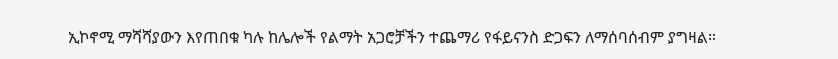ኢኮኖሚ ማሻሻያውን እየጠበቁ ካሉ ከሌሎች የልማት አጋሮቻችን ተጨማሪ የፋይናንስ ድጋፍን ለማሰባሰብም ያግዛል።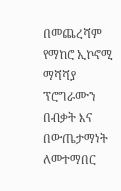በመጨረሻም የማከሮ ኢኮኖሚ ማሻሻያ ፕሮግራሙን በብቃት እና በውጤታማነት ለመተማበር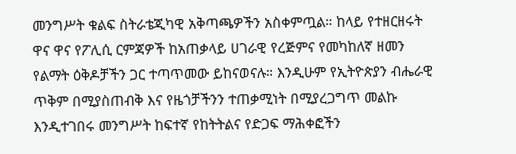መንግሥት ቁልፍ ስትራቴጂካዊ አቅጣጫዎችን አስቀምጧል። ከላይ የተዘርዘሩት ዋና ዋና የፖሊሲ ርምጃዎች ከአጠቃላይ ሀገራዊ የረጅምና የመካከለኛ ዘመን የልማት ዕቅዶቻችን ጋር ተጣጥመው ይከናወናሉ። እንዲሁም የኢትዮጵያን ብሔራዊ ጥቅም በሚያስጠብቅ እና የዜጎቻችንን ተጠቃሚነት በሚያረጋግጥ መልኩ እንዲተገበሩ መንግሥት ከፍተኛ የከትትልና የድጋፍ ማሕቀፎችን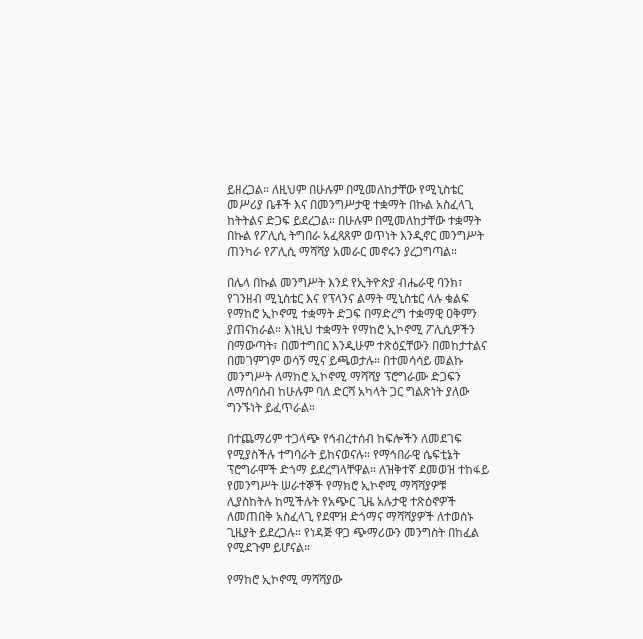ይዘረጋል። ለዚህም በሁሉም በሚመለከታቸው የሚኒስቴር መሥሪያ ቤቶች እና በመንግሥታዊ ተቋማት በኩል አስፈላጊ ከትትልና ድጋፍ ይደረጋል። በሁሉም በሚመለከታቸው ተቋማት በኩል የፖሊሲ ትግበራ አፈጻጸም ወጥነት እንዲኖር መንግሥት ጠንካራ የፖሊሲ ማሻሻያ አመራር መኖሩን ያረጋግጣል።

በሌላ በኩል መንግሥት እንደ የኢትዮጵያ ብሔራዊ ባንክ፣ የገንዘብ ሚኒስቴር እና የፕላንና ልማት ሚኒስቴር ላሉ ቁልፍ የማከሮ ኢኮኖሚ ተቋማት ድጋፍ በማድረግ ተቋማዊ ዐቅምን ያጠናከራል። እነዚህ ተቋማት የማከሮ ኢኮኖሚ ፖሊሲዎችን በማውጣት፣ በመተግበር እንዲሁም ተጽዕኗቸውን በመከታተልና በመገምገም ወሳኝ ሚና ይጫወታሉ። በተመሳሳይ መልኩ መንግሥት ለማከሮ ኢኮኖሚ ማሻሻያ ፕሮግራሙ ድጋፍን ለማሰባሰብ ከሁሉም ባለ ድርሻ አካላት ጋር ግልጽነት ያለው ግንኙነት ይፈጥራል።

በተጨማሪም ተጋላጭ የኅብረተሰብ ከፍሎችን ለመደገፍ የሚያስችሉ ተግባራት ይከናወናሉ። የማኅበራዊ ሴፍቲኔት ፕሮግራሞች ድጎማ ይደረግላቸዋል። ለዝቅተኛ ደመወዝ ተከፋይ የመንግሥት ሠራተኞች የማክሮ ኢኮኖሚ ማሻሻያዎቹ ሊያስከትሉ ከሚችሉት የአጭር ጊዜ አሉታዊ ተጽዕኖዎች ለመጠበቅ አስፈላጊ የደሞዝ ድጎማና ማሻሻያዎች ለተወሰኑ ጊዜያት ይደረጋሉ። የነዳጅ ዋጋ ጭማሪውን መንግስት በከፈል የሚደጉም ይሆናል።

የማከሮ ኢኮኖሚ ማሻሻያው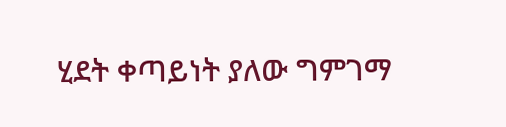ሂደት ቀጣይነት ያለው ግምገማ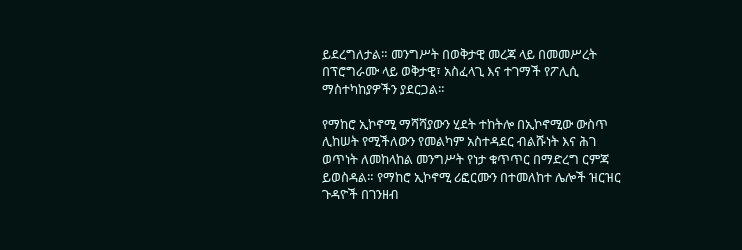ይደረግለታል። መንግሥት በወቅታዊ መረጃ ላይ በመመሥረት በፕሮግራሙ ላይ ወቅታዊ፣ አስፈላጊ እና ተገማች የፖሊሲ ማስተካከያዎችን ያደርጋል።

የማከሮ ኢኮኖሚ ማሻሻያውን ሂደት ተከትሎ በኢኮኖሚው ውስጥ ሊከሠት የሚችለውን የመልካም አስተዳደር ብልሹነት እና ሕገ ወጥነት ለመከላከል መንግሥት የነታ ቁጥጥር በማድረግ ርምጃ ይወስዳል። የማከሮ ኢኮኖሚ ሪፎርሙን በተመለከተ ሌሎች ዝርዝር ጉዳዮች በገንዘብ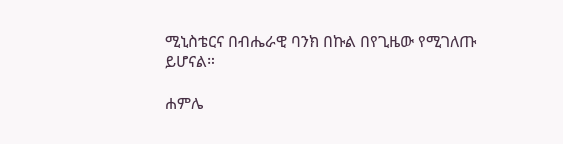ሚኒስቴርና በብሔራዊ ባንክ በኩል በየጊዜው የሚገለጡ ይሆናል።

ሐምሌ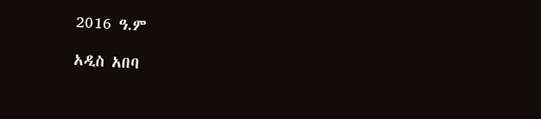2016 ዓ.ም

አዲስ አበባ